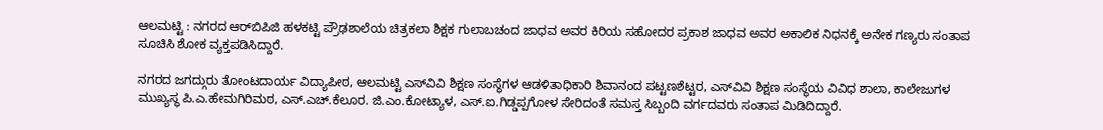ಆಲಮಟ್ಟಿ : ನಗರದ ಆರ್‌ಬಿಪಿಜಿ ಹಳಕಟ್ಟಿ ಪ್ರೌಢಶಾಲೆಯ ಚಿತ್ರಕಲಾ ಶಿಕ್ಷಕ ಗುಲಾಬಚಂದ ಜಾಧವ ಅವರ ಕಿರಿಯ ಸಹೋದರ ಪ್ರಕಾಶ ಜಾಧವ ಅವರ ಅಕಾಲಿಕ ನಿಧನಕ್ಕೆ ಅನೇಕ ಗಣ್ಯರು ಸಂತಾಪ ಸೂಚಿಸಿ ಶೋಕ ವ್ಯಕ್ತಪಡಿಸಿದ್ದಾರೆ.

ನಗರದ ಜಗದ್ಗುರು ತೋಂಟದಾರ್ಯ ವಿದ್ಯಾಪೀಠ, ಆಲಮಟ್ಟಿ ಎಸ್‌ವಿವಿ ಶಿಕ್ಷಣ ಸಂಸ್ಥೆಗಳ ಆಡಳಿತಾಧಿಕಾರಿ ಶಿವಾನಂದ ಪಟ್ಟಣಶೆಟ್ಟರ, ಎಸ್‌ವಿವಿ ಶಿಕ್ಷಣ ಸಂಸ್ಥೆಯ ವಿವಿಧ ಶಾಲಾ, ಕಾಲೇಜುಗಳ ಮುಖ್ಯಸ್ಥ ಪಿ.ಎ.ಹೇಮಗಿರಿಮಠ, ಎಸ್.ಎಚ್.ಕೆಲೂರ. ಜಿ.ಎಂ.ಕೋಟ್ಯಾಳ, ಎಸ್.ಐ.ಗಿಡ್ಡಪ್ಪಗೋಳ ಸೇರಿದಂತೆ ಸಮಸ್ತ ಸಿಬ್ಬಂದಿ ವರ್ಗದವರು ಸಂತಾಪ ಮಿಡಿದಿದ್ದಾರೆ.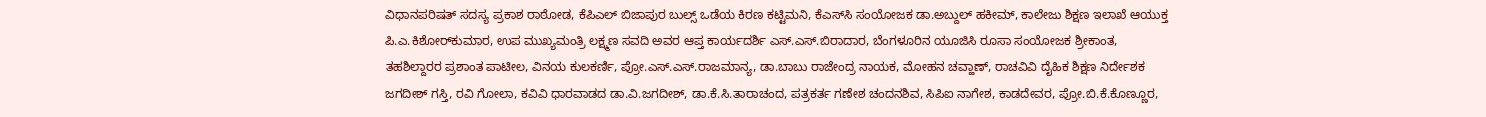ವಿಧಾನಪರಿಷತ್ ಸದಸ್ಯ ಪ್ರಕಾಶ ರಾಠೋಡ, ಕೆಪಿಎಲ್ ಬಿಜಾಪುರ ಬುಲ್ಸ್ ಒಡೆಯ ಕಿರಣ ಕಟ್ಟಿಮನಿ, ಕೆಎಸ್‌ಸಿ ಸಂಯೋಜಕ ಡಾ.ಅಬ್ದುಲ್ ಹಕೀಮ್, ಕಾಲೇಜು ಶಿಕ್ಷಣ ಇಲಾಖೆ ಆಯುಕ್ತ ಪಿ.ಎ.ಕಿಶೋರ್‌ಕುಮಾರ, ಉಪ ಮುಖ್ಯಮಂತ್ರಿ ಲಕ್ಷ್ಮಣ ಸವದಿ ಅವರ ಆಪ್ತ ಕಾರ್ಯದರ್ಶಿ ಎಸ್.ಎಸ್.ಬಿರಾದಾರ, ಬೆಂಗಳೂರಿನ ಯೂಜಿಸಿ ರೂಸಾ ಸಂಯೋಜಕ ಶ್ರೀಕಾಂತ, ತಹಶಿಲ್ದಾರರ ಪ್ರಶಾಂತ ಪಾಟೀಲ, ವಿನಯ ಕುಲಕರ್ಣಿ, ಪ್ರೋ.ಎಸ್.ಎಸ್.ರಾಜಮಾನ್ಯ, ಡಾ.ಬಾಬು ರಾಜೇಂದ್ರ ನಾಯಕ, ಮೋಹನ ಚವ್ಹಾಣ್, ರಾಚವಿವಿ ದೈಹಿಕ ಶಿಕ್ಷಣ ನಿರ್ದೇಶಕ ಜಗದೀಶ್ ಗಸ್ತಿ, ರವಿ ಗೋಲಾ, ಕವಿವಿ ಧಾರವಾಡದ ಡಾ.ವಿ.ಜಗದೀಶ್, ಡಾ.ಕೆ.ಸಿ.ತಾರಾಚಂದ, ಪತ್ರಕರ್ತ ಗಣೇಶ ಚಂದನಶಿವ, ಸಿಪಿಐ ನಾಗೇಶ, ಕಾಡದೇವರ, ಪ್ರೋ.ಬಿ.ಕೆ.ಕೊಣ್ಣೂರ,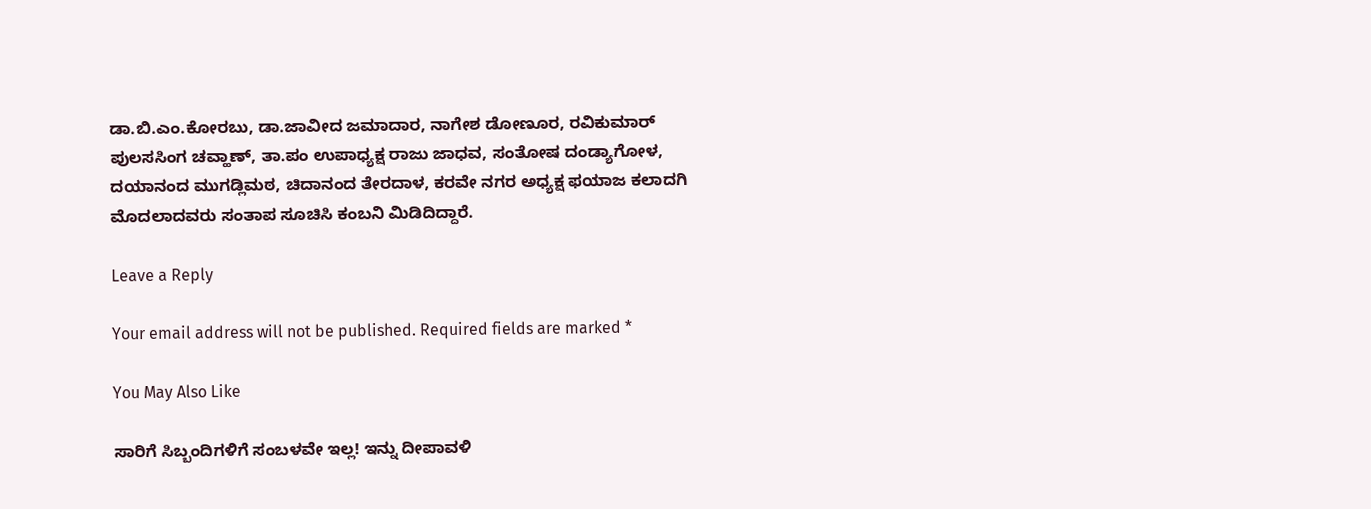ಡಾ.ಬಿ.ಎಂ.ಕೋರಬು, ಡಾ.ಜಾವೀದ ಜಮಾದಾರ, ನಾಗೇಶ ಡೋಣೂರ, ರವಿಕುಮಾರ್ ಪುಲಸಸಿಂಗ ಚವ್ಹಾಣ್, ತಾ.ಪಂ ಉಪಾಧ್ಯಕ್ಷ ರಾಜು ಜಾಧವ, ಸಂತೋಷ ದಂಡ್ಯಾಗೋಳ, ದಯಾನಂದ ಮುಗಡ್ಲಿಮಠ, ಚಿದಾನಂದ ತೇರದಾಳ, ಕರವೇ ನಗರ ಅಧ್ಯಕ್ಷ ಫಯಾಜ ಕಲಾದಗಿ ಮೊದಲಾದವರು ಸಂತಾಪ ಸೂಚಿಸಿ ಕಂಬನಿ ಮಿಡಿದಿದ್ದಾರೆ.

Leave a Reply

Your email address will not be published. Required fields are marked *

You May Also Like

ಸಾರಿಗೆ ಸಿಬ್ಬಂದಿಗಳಿಗೆ ಸಂಬಳವೇ ಇಲ್ಲ! ಇನ್ನು ದೀಪಾವಳಿ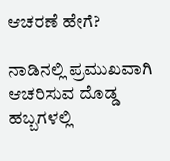ಆಚರಣೆ ಹೇಗೆ?

ನಾಡಿನಲ್ಲಿ ಪ್ರಮುಖವಾಗಿ ಆಚರಿಸುವ ದೊಡ್ಡ ಹಬ್ಬಗಳಲ್ಲಿ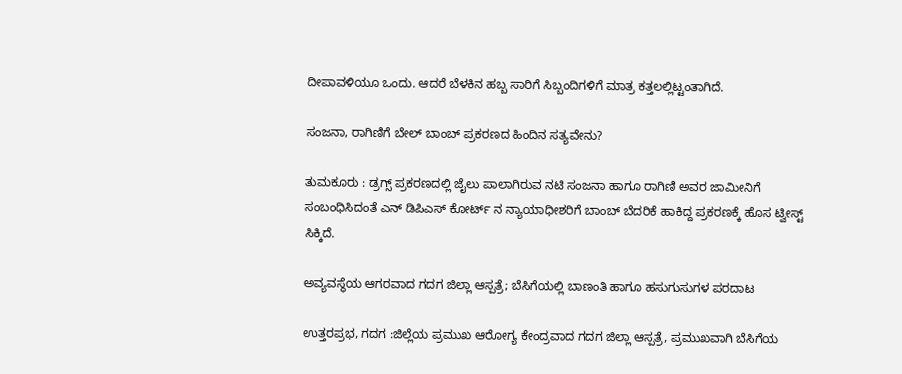ದೀಪಾವಳಿಯೂ ಒಂದು. ಆದರೆ ಬೆಳಕಿನ ಹಬ್ಬ ಸಾರಿಗೆ ಸಿಬ್ಬಂದಿಗಳಿಗೆ ಮಾತ್ರ ಕತ್ತಲಲ್ಲಿಟ್ಟಂತಾಗಿದೆ.

ಸಂಜನಾ, ರಾಗಿಣಿಗೆ ಬೇಲ್ ಬಾಂಬ್ ಪ್ರಕರಣದ ಹಿಂದಿನ ಸತ್ಯವೇನು?

ತುಮಕೂರು : ಡ್ರಗ್ಸ್ ಪ್ರಕರಣದಲ್ಲಿ ಜೈಲು ಪಾಲಾಗಿರುವ ನಟಿ ಸಂಜನಾ ಹಾಗೂ ರಾಗಿಣಿ ಅವರ ಜಾಮೀನಿಗೆ ಸಂಬಂಧಿಸಿದಂತೆ ಎನ್‍ ಡಿಪಿಎಸ್ ಕೋರ್ಟ್ ನ ನ್ಯಾಯಾಧೀಶರಿಗೆ ಬಾಂಬ್ ಬೆದರಿಕೆ ಹಾಕಿದ್ದ ಪ್ರಕರಣಕ್ಕೆ ಹೊಸ ಟ್ವೀಸ್ಟ್ ಸಿಕ್ಕಿದೆ.

ಅವ್ಯವಸ್ಥೆಯ ಆಗರವಾದ ಗದಗ ಜಿಲ್ಲಾ ಆಸ್ಪತ್ರೆ; ಬೆಸಿಗೆಯಲ್ಲಿ ಬಾಣಂತಿ ಹಾಗೂ ಹಸುಗುಸುಗಳ ಪರದಾಟ

ಉತ್ತರಪ್ರಭ, ಗದಗ :ಜಿಲ್ಲೆಯ ಪ್ರಮುಖ ಆರೋಗ್ಯ ಕೇಂದ್ರವಾದ ಗದಗ ಜಿಲ್ಲಾ ಆಸ್ಪತ್ರೆ, ಪ್ರಮುಖವಾಗಿ ಬೆಸಿಗೆಯ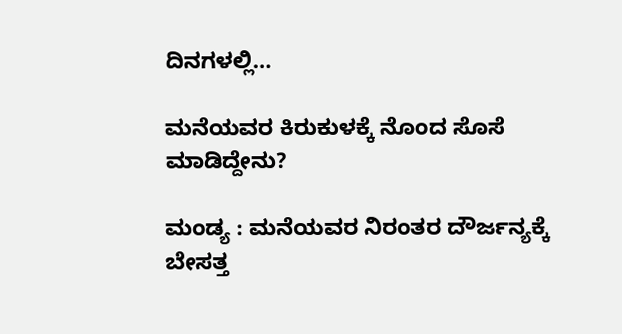ದಿನಗಳಲ್ಲಿ…

ಮನೆಯವರ ಕಿರುಕುಳಕ್ಕೆ ನೊಂದ ಸೊಸೆ ಮಾಡಿದ್ದೇನು?

ಮಂಡ್ಯ : ಮನೆಯವರ ನಿರಂತರ ದೌರ್ಜನ್ಯಕ್ಕೆ ಬೇಸತ್ತ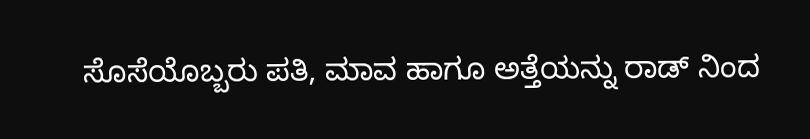ಸೊಸೆಯೊಬ್ಬರು ಪತಿ, ಮಾವ ಹಾಗೂ ಅತ್ತೆಯನ್ನು ರಾಡ್ ನಿಂದ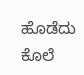ಹೊಡೆದು ಕೊಲೆ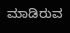ಮಾಡಿರುವ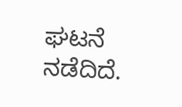ಘಟನೆ ನಡೆದಿದೆ.